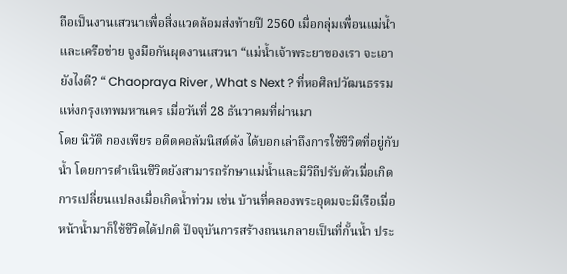ถือเป็นงานเสวนาเพื่อสิ่งแวดล้อมส่งท้ายปี 2560 เมื่อกลุ่มเพื่อนแม่น้ำและเครือข่าย จูงมือกันผุดงานเสวนา “แม่น้ำเจ้าพระยาของเรา จะเอายังไงดี? “ Chaopraya River , What s Next ? ที่หอศิลปวัฒนธรรมแห่งกรุงเทพมหานคร เมื่อวันที่ 28 ธันวาคมที่ผ่านมา
โดย นิวัติ กองเพียร อดีตคอลัมนิสต์ดัง ได้บอกเล่าถึงการใช้ชีวิตที่อยู่กับน้ำ โดยการดำเนินชีวิตยังสามารถรักษาแม่น้ำและมีวิถีปรับตัวเมื่อเกิดการเปลี่ยนแปลงเมื่อเกิดน้ำท่วม เช่น บ้านที่คลองพระอุดมจะมีเรือเมื่อหน้าน้ำมาก็ใช้ชีวิตได้ปกติ ปัจจุบันการสร้างถนนกลายเป็นที่กั้นน้ำ ประ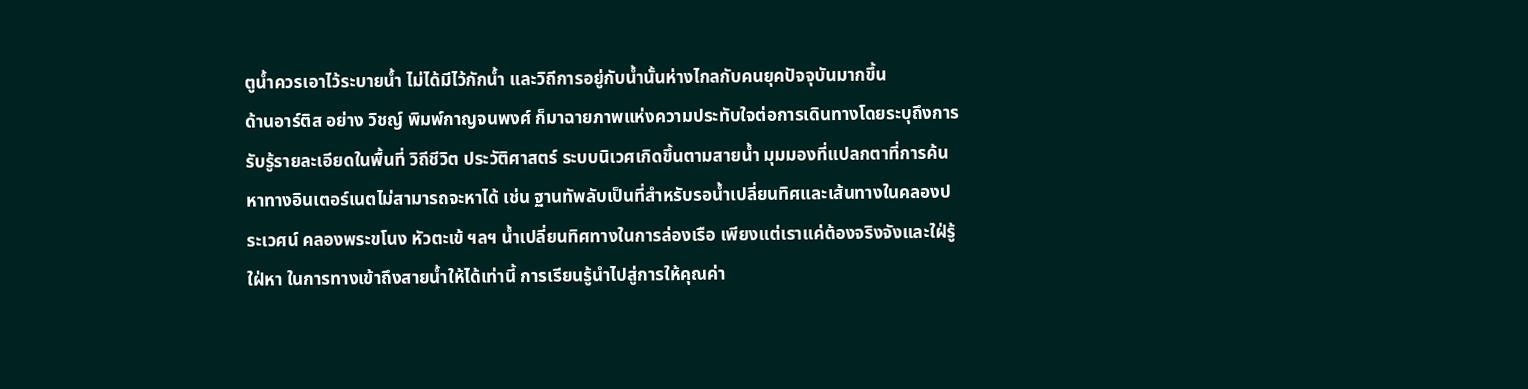ตูน้ำควรเอาไว้ระบายน้ำ ไม่ได้มีไว้กักน้ำ และวิถีการอยู่กับน้ำนั้นห่างไกลกับคนยุคปัจจุบันมากขึ้น
ด้านอาร์ติส อย่าง วิชญ์ พิมพ์กาญจนพงศ์ ก็มาฉายภาพแห่งความประทับใจต่อการเดินทางโดยระบุถึงการรับรู้รายละเอียดในพื้นที่ วิถีชีวิต ประวัติศาสตร์ ระบบนิเวศเกิดขึ้นตามสายน้ำ มุมมองที่แปลกตาที่การค้นหาทางอินเตอร์เนตไม่สามารถจะหาได้ เช่น ฐานทัพลับเป็นที่สำหรับรอน้ำเปลี่ยนทิศและเส้นทางในคลองประเวศน์ คลองพระขโนง หัวตะเข้ ฯลฯ น้ำเปลี่ยนทิศทางในการล่องเรือ เพียงแต่เราแค่ต้องจริงจังและใฝ่รู้ ใฝ่หา ในการทางเข้าถึงสายน้ำให้ได้เท่านี้ การเรียนรู้นำไปสู่การให้คุณค่า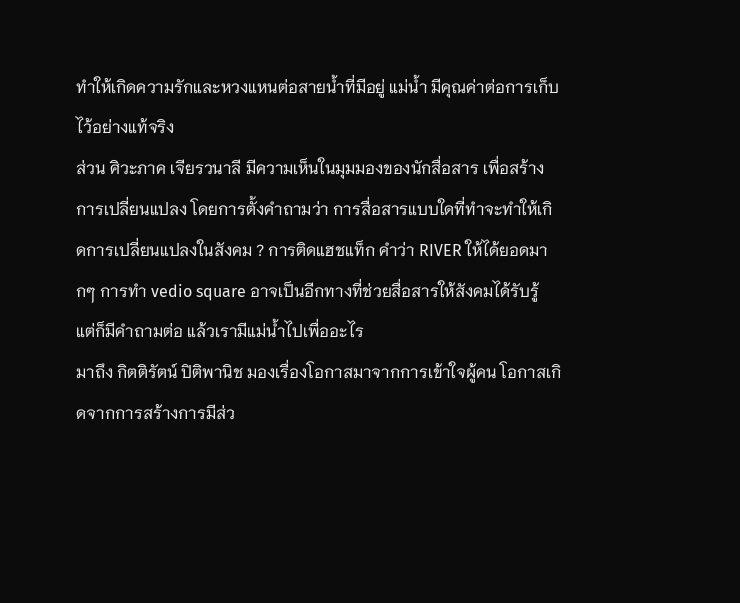ทำให้เกิดความรักและหวงแหนต่อสายน้ำที่มีอยู่ แม่น้ำ มีคุณค่าต่อการเก็บไว้อย่างแท้จริง
ส่วน ศิวะภาค เจียรวนาลี มีความเห็นในมุมมองของนักสื่อสาร เพื่อสร้างการเปลี่ยนแปลง โดยการตั้งคำถามว่า การสื่อสารแบบใดที่ทำจะทำให้เกิดการเปลี่ยนแปลงในสังคม ? การติดแฮชแท็ก คำว่า RIVER ให้ได้ยอดมากๆ การทำ vedio square อาจเป็นอีกทางที่ช่วยสื่อสารให้สังคมได้รับรู้ แต่ก็มีคำถามต่อ แล้วเรามีแม่น้ำไปเพื่ออะไร
มาถึง กิตติรัตน์ ปิติพานิช มองเรื่องโอกาสมาจากการเข้าใจผู้คน โอกาสเกิดจากการสร้างการมีส่ว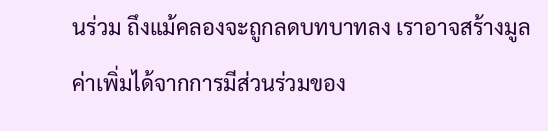นร่วม ถึงแม้คลองจะถูกลดบทบาทลง เราอาจสร้างมูลค่าเพิ่มได้จากการมีส่วนร่วมของ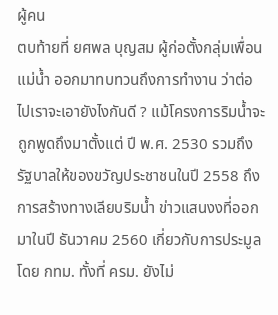ผู้คน
ตบท้ายที่ ยศพล บุญสม ผู้ก่อตั้งกลุ่มเพื่อนแม่น้ำ ออกมาทบทวนถึงการทำงาน ว่าต่อไปเราจะเอายังไงกันดี ? แม้โครงการริมน้ำจะถูกพูดถึงมาตั้งแต่ ปี พ.ศ. 2530 รวมถึงรัฐบาลให้ของขวัญประชาชนในปี 2558 ถึงการสร้างทางเลียบริมน้ำ ข่าวแสนงงที่ออกมาในปี ธันวาคม 2560 เกี่ยวกับการประมูลโดย กทม. ทั้งที่ ครม. ยังไม่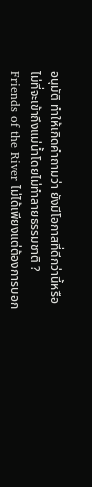อนุมัติ ทำให้เกิดคำถามว่า ยังมีโอกาสที่ดีกว่านี้หรือไม่ที่จะเข้าถึงแม่น้ำโดยไม่ทำลายธรรมชาติ ? Friends of the River ไม่ได้เพียงแต่ต้องการบอก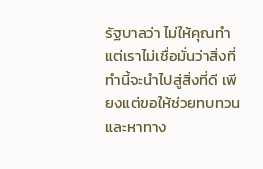รัฐบาลว่า ไม่ให้คุณทำ แต่เราไม่เชื่อมั่นว่าสิ่งที่ทำนี้จะนำไปสู่สิ่งที่ดี เพียงแต่ขอให้ช่วยทบทวนและหาทาง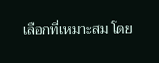เลือกที่เหมาะสม โดย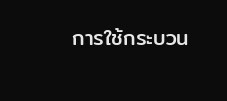การใช้กระบวน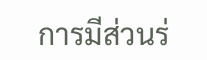การมีส่วนร่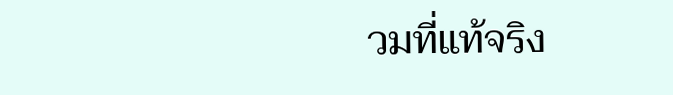วมที่แท้จริง